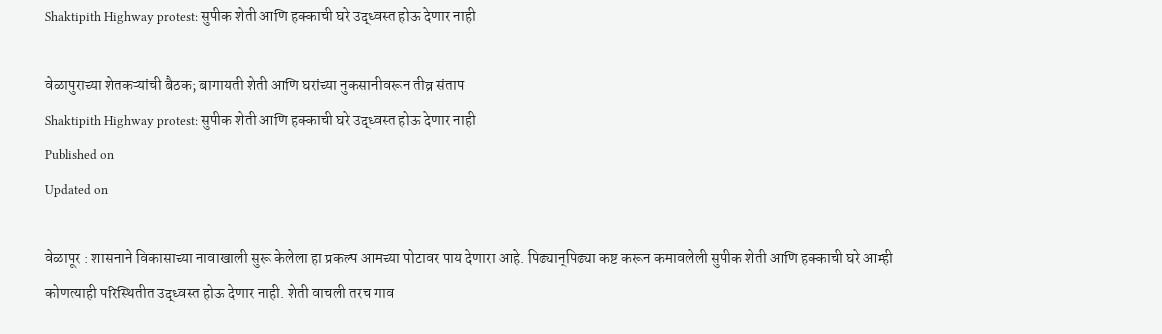Shaktipith Highway protest: सुपीक शेती आणि हक्काची घरे उद्ध्वस्त होऊ देणार नाही

वेळापुराच्या शेतकऱ्यांची बैठक; बागायती शेती आणि घरांच्या नुकसानीवरून तीव्र संताप
Shaktipith Highway protest: सुपीक शेती आणि हक्काची घरे उद्ध्वस्त होऊ देणार नाही
Published on
Updated on

वेळापूर : शासनाने विकासाच्या नावाखाली सुरू केलेला हा प्रकल्प आमच्या पोटावर पाय देणारा आहे. पिढ्यान्‌‍पिढ्या कष्ट करून कमावलेली सुपीक शेती आणि हक्काची घरे आम्ही कोणत्याही परिस्थितीत उद्ध्वस्त होऊ देणार नाही. शेती वाचली तरच गाव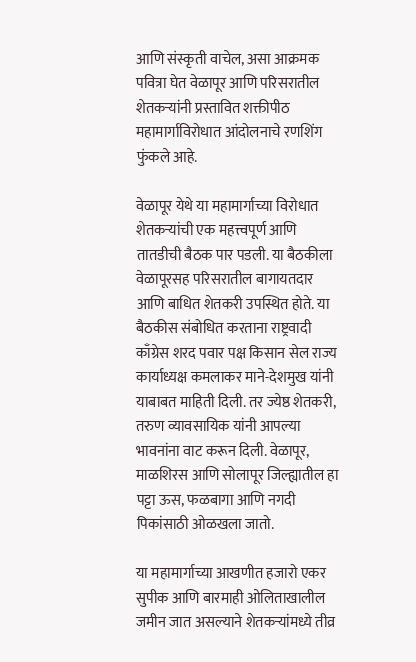आणि संस्कृती वाचेल, असा आक्रमक पवित्रा घेत वेळापूर आणि परिसरातील शेतकऱ्यांनी प्रस्तावित शक्तीपीठ महामार्गाविरोधात आंदोलनाचे रणशिंग फुंकले आहे.

वेळापूर येथे या महामार्गाच्या विरोधात शेतकऱ्यांची एक महत्त्वपूर्ण आणि तातडीची बैठक पार पडली. या बैठकीला वेळापूरसह परिसरातील बागायतदार आणि बाधित शेतकरी उपस्थित होते. या बैठकीस संबोधित करताना राष्ट्रवादी काँग्रेस शरद पवार पक्ष किसान सेल राज्य कार्याध्यक्ष कमलाकर माने-देशमुख यांनी याबाबत माहिती दिली. तर ज्येष्ठ शेतकरी, तरुण व्यावसायिक यांनी आपल्या भावनांना वाट करून दिली. वेळापूर, माळशिरस आणि सोलापूर जिल्ह्यातील हा पट्टा ऊस, फळबागा आणि नगदी पिकांसाठी ओळखला जातो.

या महामार्गाच्या आखणीत हजारो एकर सुपीक आणि बारमाही ओलिताखालील जमीन जात असल्याने शेतकऱ्यांमध्ये तीव्र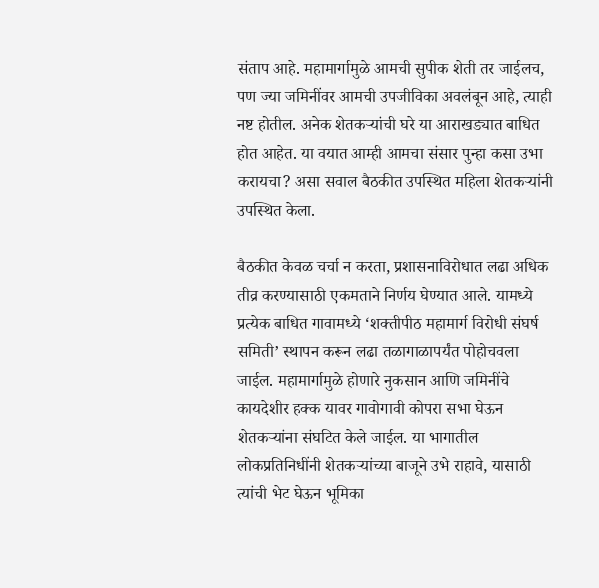संताप आहे. महामार्गामुळे आमची सुपीक शेती तर जाईलच, पण ज्या जमिनींवर आमची उपजीविका अवलंबून आहे, त्याही नष्ट होतील. अनेक शेतकऱ्यांची घरे या आराखड्यात बाधित होत आहेत. या वयात आम्ही आमचा संसार पुन्हा कसा उभा करायचा? असा सवाल बैठकीत उपस्थित महिला शेतकऱ्यांनी उपस्थित केला.

बैठकीत केवळ चर्चा न करता, प्रशासनाविरोधात लढा अधिक तीव्र करण्यासाठी एकमताने निर्णय घेण्यात आले. यामध्ये प्रत्येक बाधित गावामध्ये ‌‘शक्तीपीठ महामार्ग विरोधी संघर्ष समिती‌’ स्थापन करून लढा तळागाळापर्यंत पोहोचवला जाईल. महामार्गामुळे होणारे नुकसान आणि जमिनींचे कायदेशीर हक्क यावर गावोगावी कोपरा सभा घेऊन शेतकऱ्यांना संघटित केले जाईल. या भागातील लोकप्रतिनिधींनी शेतकऱ्यांच्या बाजूने उभे राहावे, यासाठी त्यांची भेट घेऊन भूमिका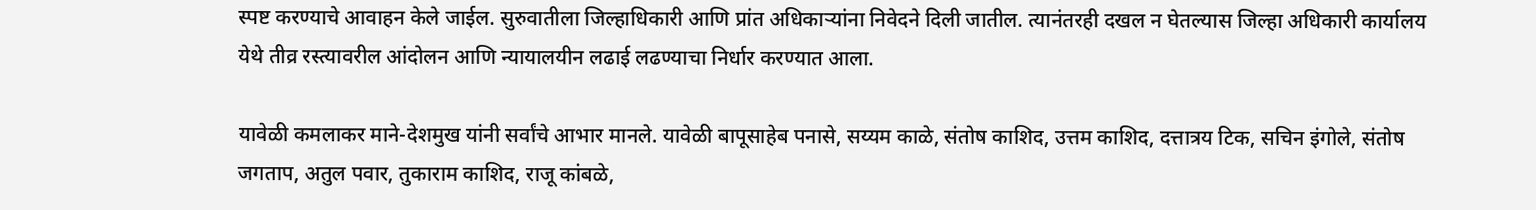स्पष्ट करण्याचे आवाहन केले जाईल. सुरुवातीला जिल्हाधिकारी आणि प्रांत अधिकाऱ्यांना निवेदने दिली जातील. त्यानंतरही दखल न घेतल्यास जिल्हा अधिकारी कार्यालय येथे तीव्र रस्त्यावरील आंदोलन आणि न्यायालयीन लढाई लढण्याचा निर्धार करण्यात आला.

यावेळी कमलाकर माने-देशमुख यांनी सर्वांचे आभार मानले. यावेळी बापूसाहेब पनासे, सय्यम काळे, संतोष काशिद, उत्तम काशिद, दत्तात्रय टिक, सचिन इंगोले, संतोष जगताप, अतुल पवार, तुकाराम काशिद, राजू कांबळे,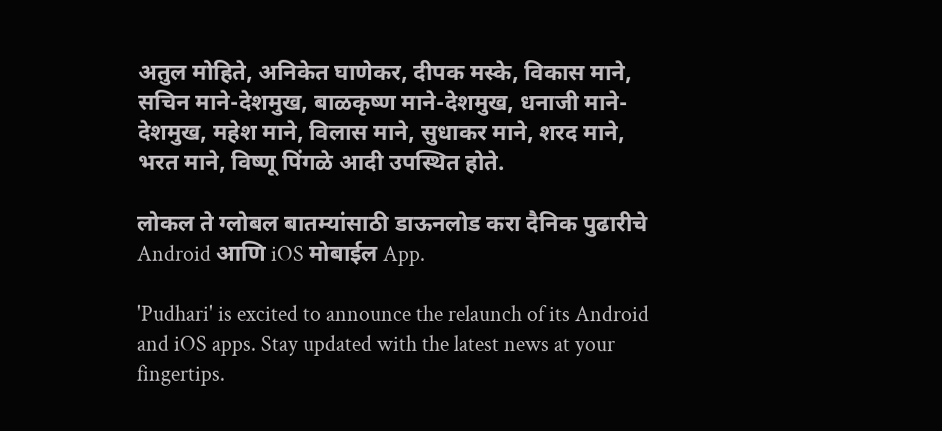अतुल मोहिते, अनिकेत घाणेकर, दीपक मस्के, विकास माने, सचिन माने-देशमुख, बाळकृष्ण माने-देशमुख, धनाजी माने-देशमुख, महेश माने, विलास माने, सुधाकर माने, शरद माने, भरत माने, विष्णू पिंगळे आदी उपस्थित होते.

लोकल ते ग्लोबल बातम्यांसाठी डाऊनलोड करा दैनिक पुढारीचे Android आणि iOS मोबाईल App.

'Pudhari' is excited to announce the relaunch of its Android and iOS apps. Stay updated with the latest news at your fingertips.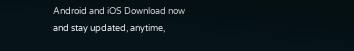Android and iOS Download now and stay updated, anytime,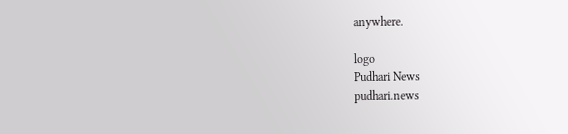anywhere.

logo
Pudhari News
pudhari.news